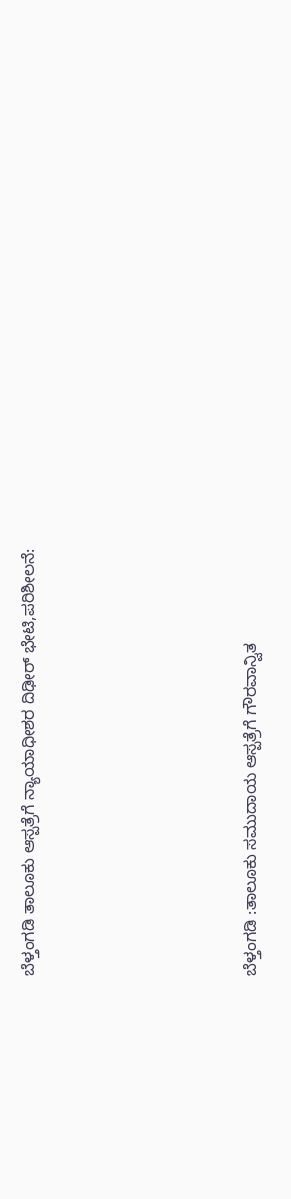ಬೆಳ್ತಂಗಡಿ ತಾಲೂಕು ಆಸ್ಪತ್ರೆಗೆ ನ್ಯಾಯಾಧೀಶರ ದಿಢೀರ್ ಭೇಟಿ,ಪರಿಶೀಲನೆ:







ಬೆಳ್ತಂಗಡಿ :ತಾಲೂಕು ಸಮುದಾಯ ಆಸ್ಪತ್ರೆಗೆ ಗೌರವಾನ್ವಿತ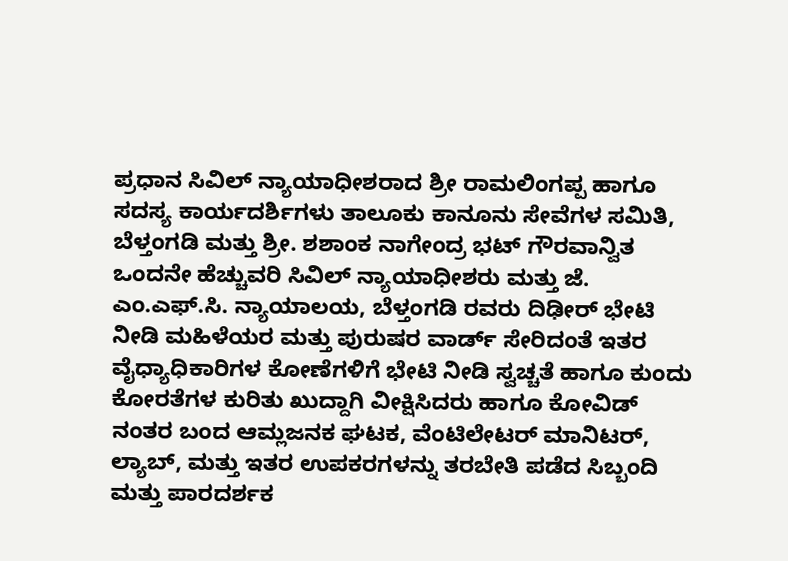ಪ್ರಧಾನ ಸಿವಿಲ್‍ ನ್ಯಾಯಾಧೀಶರಾದ ಶ್ರೀ ರಾಮಲಿಂಗಪ್ಪ ಹಾಗೂ ಸದಸ್ಯ ಕಾರ್ಯದರ್ಶಿಗಳು ತಾಲೂಕು ಕಾನೂನು ಸೇವೆಗಳ ಸಮಿತಿ, ಬೆಳ್ತಂಗಡಿ ಮತ್ತು ಶ್ರೀ. ಶಶಾಂಕ ನಾಗೇಂದ್ರ ಭಟ್‍ ಗೌರವಾನ್ವಿತ ಒಂದನೇ ಹೆಚ್ಚುವರಿ ಸಿವಿಲ್ ನ್ಯಾಯಾಧೀಶರು ಮತ್ತು ಜೆ. ಎಂ.ಎಫ್.ಸಿ. ನ್ಯಾಯಾಲಯ, ಬೆಳ್ತಂಗಡಿ ರವರು ದಿಢೀರ್ ಭೇಟಿ ನೀಡಿ ಮಹಿಳೆಯರ ಮತ್ತು ಪುರುಷರ ವಾರ್ಡ್ ಸೇರಿದಂತೆ ಇತರ ವೈಧ್ಯಾಧಿಕಾರಿಗಳ ಕೋಣೆಗಳಿಗೆ ಭೇಟಿ ನೀಡಿ ಸ್ವಚ್ಚತೆ ಹಾಗೂ ಕುಂದು ಕೋರತೆಗಳ ಕುರಿತು ಖುದ್ದಾಗಿ ವೀಕ್ಷಿಸಿದರು ಹಾಗೂ ಕೋವಿಡ್‍ ನಂತರ ಬಂದ ಆಮ್ಲಜನಕ ಘಟಕ, ವೆಂಟಿಲೇಟರ್ ಮಾನಿಟರ್, ಲ್ಯಾಬ್‍, ಮತ್ತು ಇತರ ಉಪಕರಗಳನ್ನು ತರಬೇತಿ ಪಡೆದ ಸಿಬ್ಬಂದಿ ಮತ್ತು ಪಾರದರ್ಶಕ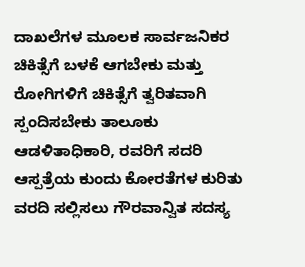ದಾಖಲೆಗಳ ಮೂಲಕ ಸಾರ್ವಜನಿಕರ ಚಿಕಿತ್ಸೆಗೆ ಬಳಕೆ ಆಗಬೇಕು ಮತ್ತು ರೋಗಿಗಳಿಗೆ ಚಿಕಿತ್ಸೆಗೆ ತ್ವರಿತವಾಗಿ ಸ್ಪಂದಿಸಬೇಕು ತಾಲೂಕು ಆಡಳಿತಾಧಿಕಾರಿ, ರವರಿಗೆ ಸದರಿ ಆಸ್ಪತ್ರೆಯ ಕುಂದು ಕೋರತೆಗಳ ಕುರಿತು ವರದಿ ಸಲ್ಲಿಸಲು ಗೌರವಾನ್ವಿತ ಸದಸ್ಯ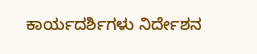ಕಾರ್ಯದರ್ಶಿಗಳು ನಿರ್ದೇಶನ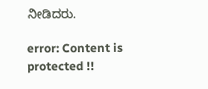ನೀಡಿದರು.

error: Content is protected !!